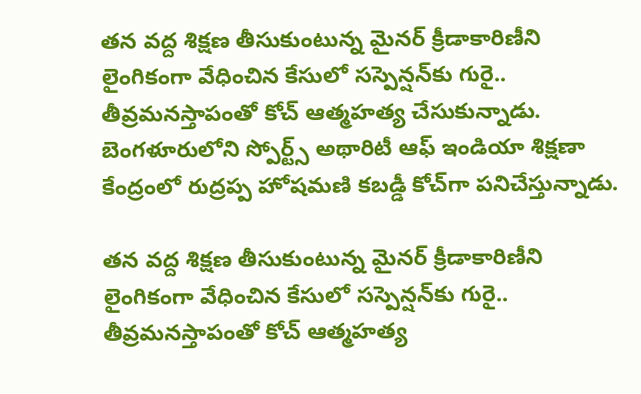తన వద్ద శిక్షణ తీసుకుంటున్న మైనర్ క్రీడాకారిణీని లైంగికంగా వేధించిన కేసులో సస్పెన్షన్‌కు గురై.. తీవ్రమనస్తాపంతో కోచ్ ఆత్మహత్య చేసుకున్నాడు. బెంగళూరులోని స్పోర్ట్స్ అథారిటీ ఆఫ్ ఇండియా శిక్షణా కేంద్రంలో రుద్రప్ప హోషమణి కబడ్డీ కోచ్‌గా పనిచేస్తున్నాడు.

తన వద్ద శిక్షణ తీసుకుంటున్న మైనర్ క్రీడాకారిణీని లైంగికంగా వేధించిన కేసులో సస్పెన్షన్‌కు గురై.. తీవ్రమనస్తాపంతో కోచ్ ఆత్మహత్య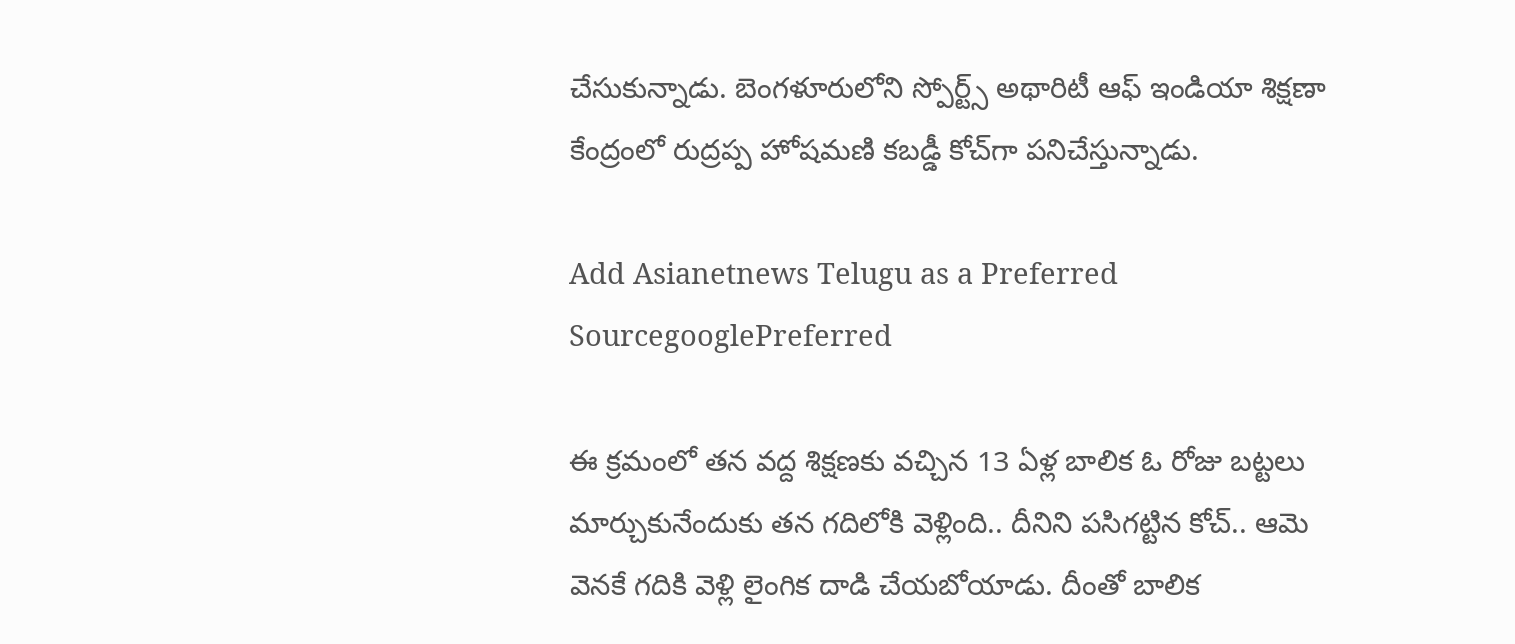చేసుకున్నాడు. బెంగళూరులోని స్పోర్ట్స్ అథారిటీ ఆఫ్ ఇండియా శిక్షణా కేంద్రంలో రుద్రప్ప హోషమణి కబడ్డీ కోచ్‌గా పనిచేస్తున్నాడు.

Add Asianetnews Telugu as a Preferred SourcegooglePreferred

ఈ క్రమంలో తన వద్ద శిక్షణకు వచ్చిన 13 ఏళ్ల బాలిక ఓ రోజు బట్టలు మార్చుకునేందుకు తన గదిలోకి వెళ్లింది.. దీనిని పసిగట్టిన కోచ్.. ఆమె వెనకే గదికి వెళ్లి లైంగిక దాడి చేయబోయాడు. దీంతో బాలిక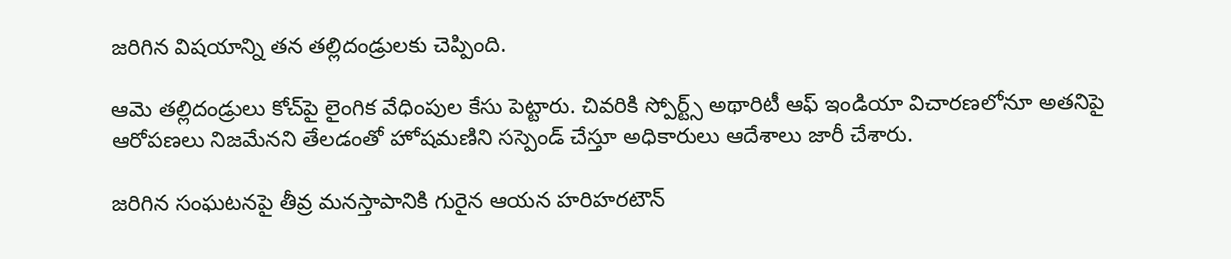జరిగిన విషయాన్ని తన తల్లిదండ్రులకు చెప్పింది.

ఆమె తల్లిదండ్రులు కోచ్‌పై లైంగిక వేధింపుల కేసు పెట్టారు. చివరికి స్పోర్ట్స్ అథారిటీ ఆఫ్ ఇండియా విచారణలోనూ అతనిపై ఆరోపణలు నిజమేనని తేలడంతో హోషమణిని సస్పెండ్ చేస్తూ అధికారులు ఆదేశాలు జారీ చేశారు.

జరిగిన సంఘటనపై తీవ్ర మనస్తాపానికి గురైన ఆయన హరిహరటౌన్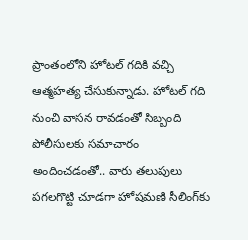ప్రాంతంలోని హోటల్ గదికి వచ్చి ఆత్మహత్య చేసుకున్నాడు. హోటల్ గది నుంచి వాసన రావడంతో సిబ్బంది పోలీసులకు సమాచారం అందించడంతో.. వారు తలుపులు పగలగొట్టి చూడగా హోషమణి సీలింగ్‌కు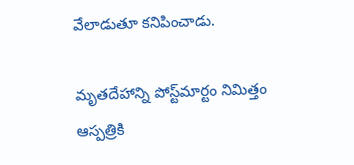వేలాడుతూ కనిపించాడు.

మృతదేహాన్ని పోస్ట్‌మార్టం నిమిత్తం ఆస్పత్రికి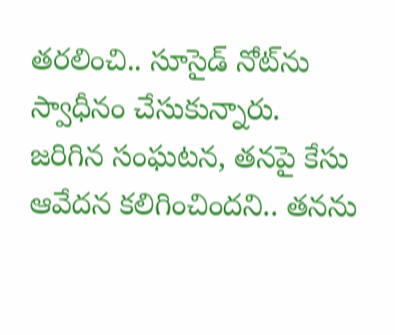తరలించి.. సూసైడ్ నోట్‌ను స్వాధీనం చేసుకున్నారు. జరిగిన సంఘటన, తనపై కేసు ఆవేదన కలిగించిందని.. తనను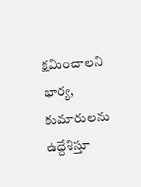క్షమించాలని భార్య, కుమారులను ఉద్దేశిస్తూ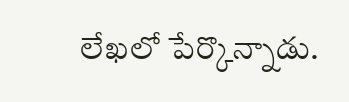లేఖలో పేర్కొన్నాడు.